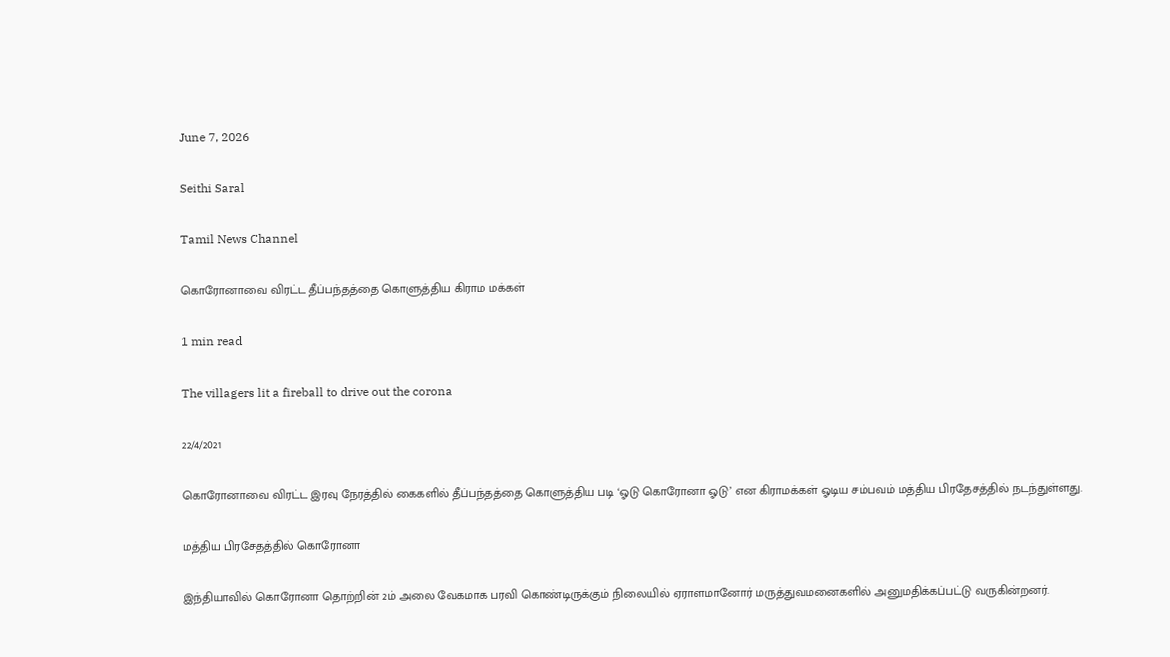June 7, 2026

Seithi Saral

Tamil News Channel

கொரோனாவை விரட்ட தீப்பந்தத்தை கொளுத்திய கிராம மக்கள்

1 min read

The villagers lit a fireball to drive out the corona

22/4/2021

கொரோனாவை விரட்ட இரவு நேரத்தில் கைகளில் தீப்பந்தத்தை கொளுத்திய படி ‘ஓடு கொரோனா ஓடு’ என கிராமக்கள் ஓடிய சம்பவம் மத்திய பிரதேசத்தில் நடந்துள்ளது.

மத்திய பிரசேதத்தில் கொரோனா

இந்தியாவில் கொரோனா தொற்றின் 2ம் அலை வேகமாக பரவி கொண்டிருக்கும் நிலையில் ஏராளமானோர் மருத்துவமனைகளில் அனுமதிக்கப்பட்டு வருகின்றனர்.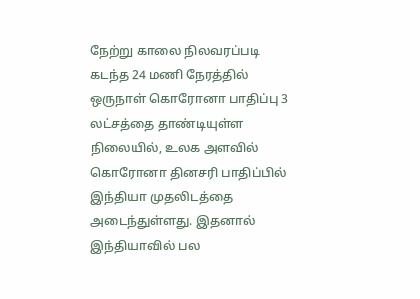நேற்று காலை நிலவரப்படி கடந்த 24 மணி நேரத்தில் ஒருநாள் கொரோனா பாதிப்பு 3 லட்சத்தை தாண்டியுள்ள நிலையில், உலக அளவில் கொரோனா தினசரி பாதிப்பில் இந்தியா முதலிடத்தை அடைந்துள்ளது. இதனால் இந்தியாவில் பல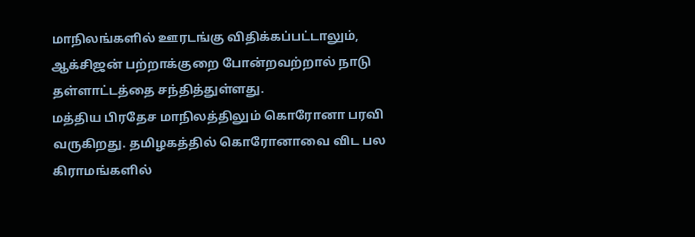மாநிலங்களில் ஊரடங்கு விதிக்கப்பட்டாலும், ஆக்சிஜன் பற்றாக்குறை போன்றவற்றால் நாடு தள்ளாட்டத்தை சந்தித்துள்ளது.
மத்திய பிரதேச மாநிலத்திலும் கொரோனா பரவி வருகிறது. தமிழகத்தில் கொரோனாவை விட பல கிராமங்களில்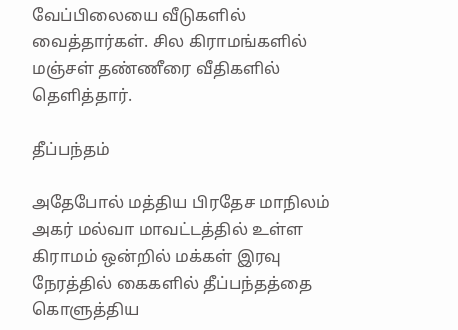வேப்பிலையை வீடுகளில் வைத்தார்கள். சில கிராமங்களில் மஞ்சள் தண்ணீரை வீதிகளில் தெளித்தார்.

தீப்பந்தம்

அதேபோல் மத்திய பிரதேச மாநிலம் அகர் மல்வா மாவட்டத்தில் உள்ள கிராமம் ஒன்றில் மக்கள் இரவு நேரத்தில் கைகளில் தீப்பந்தத்தை கொளுத்திய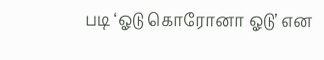படி ‘ஓடு கொரோனா ஓடு’ என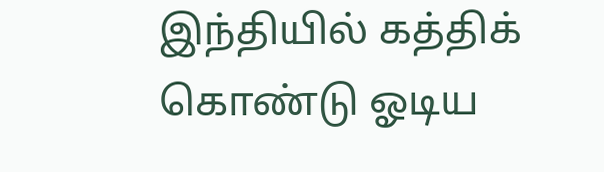இந்தியில் கத்திக் கொண்டு ஓடிய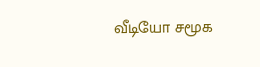வீடியோ சமூக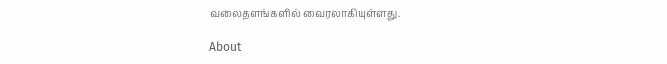வலைதளங்களில் வைரலாகியுள்ளது.

About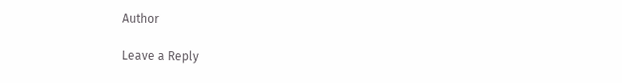Author

Leave a Reply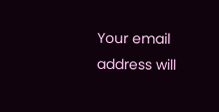Your email address will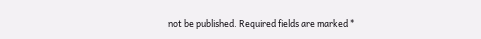not be published. Required fields are marked *